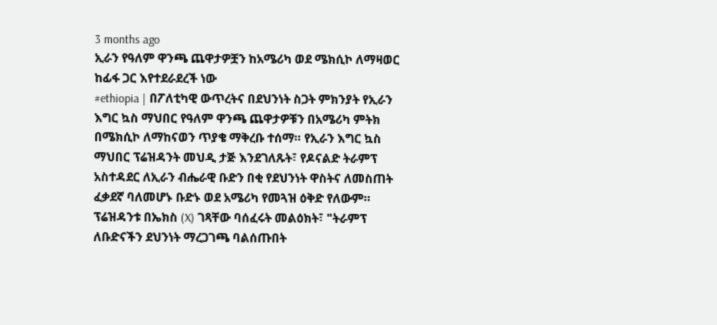3 months ago
ኢራን የዓለም ዋንጫ ጨዋታዎቿን ከአሜሪካ ወደ ሜክሲኮ ለማዛወር ከፊፋ ጋር እየተደራደረች ነው
#ethiopia | በፖለቲካዊ ውጥረትና በደህንነት ስጋት ምክንያት የኢራን እግር ኳስ ማህበር የዓለም ዋንጫ ጨዋታዎቹን በአሜሪካ ምትክ በሜክሲኮ ለማከናወን ጥያቄ ማቅረቡ ተሰማ። የኢራን እግር ኳስ ማህበር ፕሬዝዳንት መህዲ ታጅ እንደገለጹት፣ የዶናልድ ትራምፕ አስተዳደር ለኢራን ብሔራዊ ቡድን በቂ የደህንነት ዋስትና ለመስጠት ፈቃደኛ ባለመሆኑ ቡድኑ ወደ አሜሪካ የመጓዝ ዕቅድ የለውም።
ፕሬዝዳንቱ በኤክስ (X) ገጻቸው ባሰፈሩት መልዕክት፣ "ትራምፕ ለቡድናችን ደህንነት ማረጋገጫ ባልሰጡበት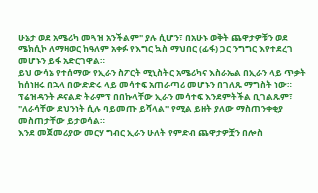ሁኔታ ወደ አሜሪካ መጓዝ አንችልም" ያሉ ሲሆን፣ በአሁኑ ወቅት ጨዋታዎቹን ወደ ሜክሲኮ ለማዛወር ከዓለም አቀፉ የእግር ኳስ ማህበር (ፊፋ) ጋር ንግግር እየተደረገ መሆኑን ይፋ አድርገዋል።
ይህ ውሳኔ የተሰማው የኢራን ስፖርት ሚኒስትር አሜሪካና እስራኤል በኢራን ላይ ጥቃት ከሰነዘሩ በኋላ በውድድሩ ላይ መሳተፍ አጠራጣሪ መሆኑን በገለጹ ማግስት ነው።
ፕሬዝዳንት ዶናልድ ትራምፕ በበኩላቸው ኢራን መሳተፍ እንደምትችል ቢገልጹም፣ "ለራሳቸው ደህንነት ሲሉ ባይመጡ ይሻላል" የሚል ይዘት ያለው ማስጠንቀቂያ መስጠታቸው ይታወሳል።
እንደ መጀመሪያው መርሃ ግብር ኢራን ሁለት የምድብ ጨዋታዎቿን በሎስ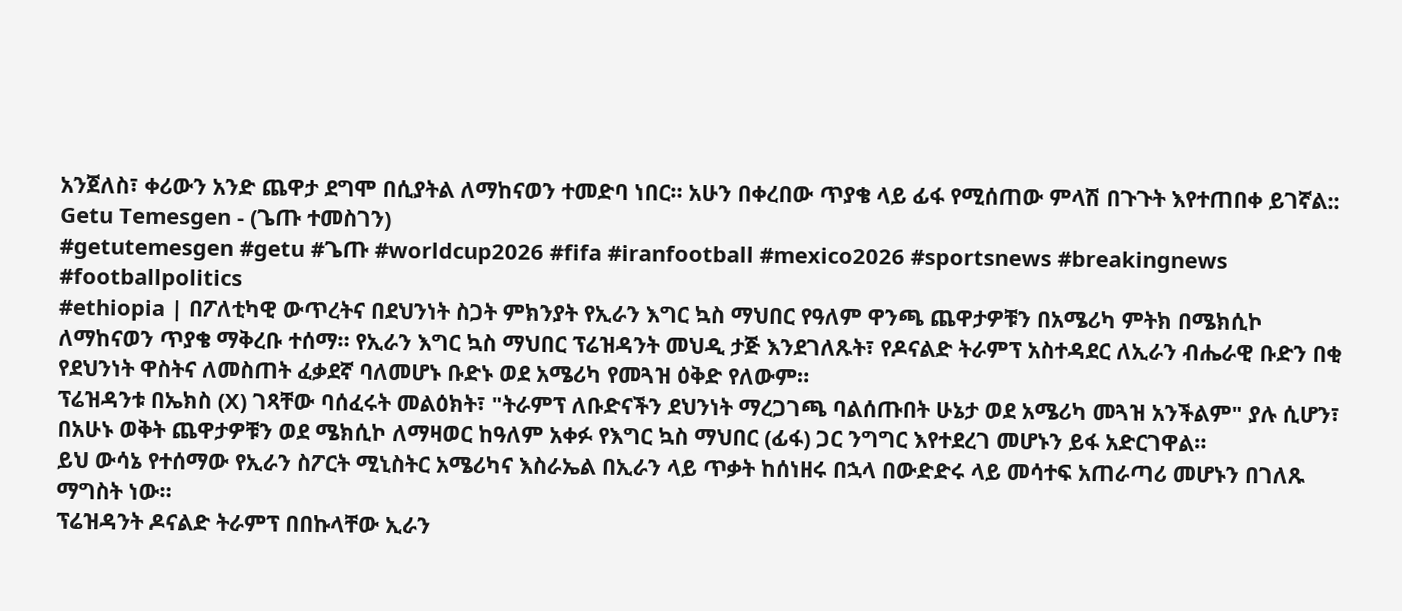አንጀለስ፣ ቀሪውን አንድ ጨዋታ ደግሞ በሲያትል ለማከናወን ተመድባ ነበር። አሁን በቀረበው ጥያቄ ላይ ፊፋ የሚሰጠው ምላሽ በጉጉት እየተጠበቀ ይገኛል::
Getu Temesgen - (ጌጡ ተመስገን)
#getutemesgen #getu #ጌጡ #worldcup2026 #fifa #iranfootball #mexico2026 #sportsnews #breakingnews #footballpolitics
#ethiopia | በፖለቲካዊ ውጥረትና በደህንነት ስጋት ምክንያት የኢራን እግር ኳስ ማህበር የዓለም ዋንጫ ጨዋታዎቹን በአሜሪካ ምትክ በሜክሲኮ ለማከናወን ጥያቄ ማቅረቡ ተሰማ። የኢራን እግር ኳስ ማህበር ፕሬዝዳንት መህዲ ታጅ እንደገለጹት፣ የዶናልድ ትራምፕ አስተዳደር ለኢራን ብሔራዊ ቡድን በቂ የደህንነት ዋስትና ለመስጠት ፈቃደኛ ባለመሆኑ ቡድኑ ወደ አሜሪካ የመጓዝ ዕቅድ የለውም።
ፕሬዝዳንቱ በኤክስ (X) ገጻቸው ባሰፈሩት መልዕክት፣ "ትራምፕ ለቡድናችን ደህንነት ማረጋገጫ ባልሰጡበት ሁኔታ ወደ አሜሪካ መጓዝ አንችልም" ያሉ ሲሆን፣ በአሁኑ ወቅት ጨዋታዎቹን ወደ ሜክሲኮ ለማዛወር ከዓለም አቀፉ የእግር ኳስ ማህበር (ፊፋ) ጋር ንግግር እየተደረገ መሆኑን ይፋ አድርገዋል።
ይህ ውሳኔ የተሰማው የኢራን ስፖርት ሚኒስትር አሜሪካና እስራኤል በኢራን ላይ ጥቃት ከሰነዘሩ በኋላ በውድድሩ ላይ መሳተፍ አጠራጣሪ መሆኑን በገለጹ ማግስት ነው።
ፕሬዝዳንት ዶናልድ ትራምፕ በበኩላቸው ኢራን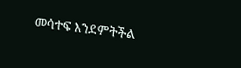መሳተፍ እንደምትችል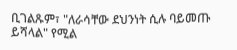ቢገልጹም፣ "ለራሳቸው ደህንነት ሲሉ ባይመጡ ይሻላል" የሚል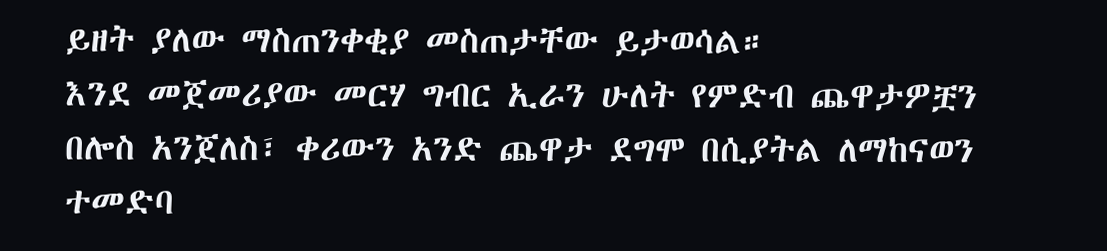ይዘት ያለው ማስጠንቀቂያ መስጠታቸው ይታወሳል።
እንደ መጀመሪያው መርሃ ግብር ኢራን ሁለት የምድብ ጨዋታዎቿን በሎስ አንጀለስ፣ ቀሪውን አንድ ጨዋታ ደግሞ በሲያትል ለማከናወን ተመድባ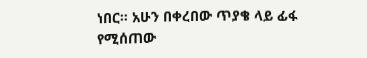ነበር። አሁን በቀረበው ጥያቄ ላይ ፊፋ የሚሰጠው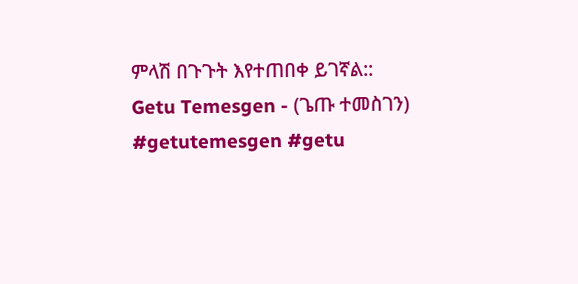ምላሽ በጉጉት እየተጠበቀ ይገኛል::
Getu Temesgen - (ጌጡ ተመስገን)
#getutemesgen #getu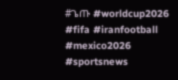#ጌጡ #worldcup2026 #fifa #iranfootball #mexico2026 #sportsnews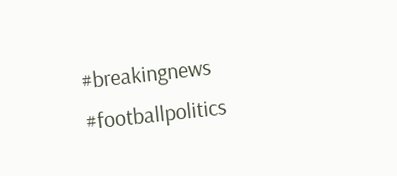#breakingnews #footballpolitics